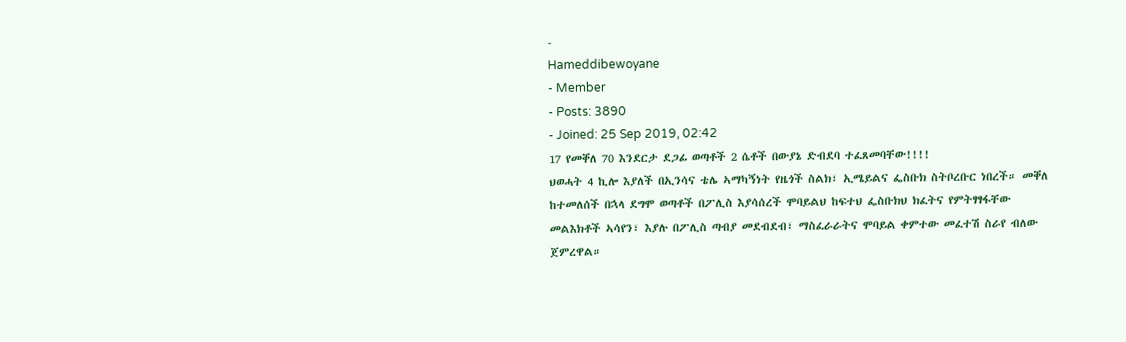-
Hameddibewoyane
- Member
- Posts: 3890
- Joined: 25 Sep 2019, 02:42
17 የመቐለ 70 እንደርታ ደጋፊ ወጣቶች 2 ሴቶች በውያኔ ድብደባ ተፈጸመባቸው!!!!
ህወሓት 4 ኪሎ እያለች በኢንሳና ቴሌ ኣማካኝነት የዜጎች ስልክ፣ ኢሜይልና ፌስቡክ ስትቦረቡር ነበረች። መቐለ ከተመለሰች በኋላ ደግሞ ወጣቶች በፖሊስ እያሳሰረች ሞባይልህ ከፍተህ ፌስቡክህ ክፈትና የምትፃፃፋቸው መልእክቶች ኣሳየን፣ እያሉ በፖሊስ ጣብያ መደብደብ፣ ማስፈራራትና ሞባይል ቀምተው መፈተሽ ስራየ ብለው ጀምረዋል።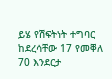ይሄ የሽፍትነት ተግባር ከደረሳቸው 17 የመቐለ 70 እንደርታ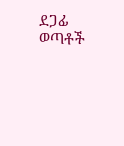ደጋፊ ወጣቶች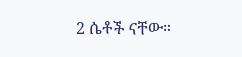2 ሴቶች ናቸው።